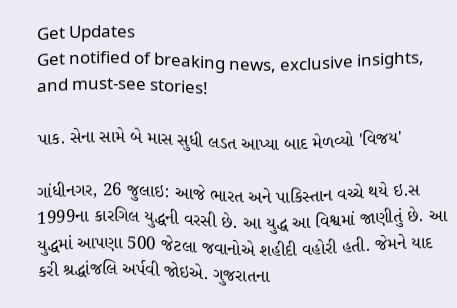Get Updates
Get notified of breaking news, exclusive insights, and must-see stories!

પાક. સેના સામે બે માસ સુધી લડત આપ્યા બાદ મેળવ્યો 'વિજય'

ગાંધીનગર, 26 જુલાઇ: આજે ભારત અને પાકિસ્તાન વચ્ચે થયે ઇ.સ 1999ના કારગિલ યુદ્ધની વરસી છે. આ યુદ્ધ આ વિશ્વમાં જાણીતું છે. આ યુદ્ધમાં આપણા 500 જેટલા જવાનોએ શહીદી વહોરી હતી. જેમને યાદ કરી શ્રદ્ધાંજલિ અર્પવી જોઇએ. ગુજરાતના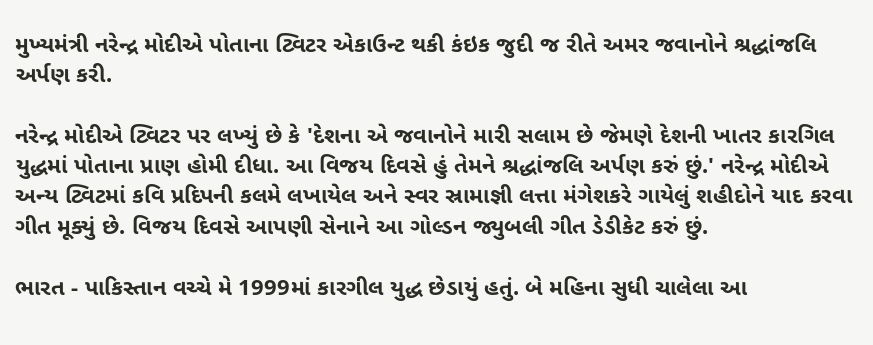મુખ્યમંત્રી નરેન્દ્ર મોદીએ પોતાના ટ્વિટર એકાઉન્ટ થકી કંઇક જુદી જ રીતે અમર જવાનોને શ્રદ્ધાંજલિ અર્પણ કરી.

નરેન્દ્ર મોદીએ ટ્વિટર પર લખ્યું છે કે 'દેશના એ જવાનોને મારી સલામ છે જેમણે દેશની ખાતર કારગિલ યુદ્ધમાં પોતાના પ્રાણ હોમી દીધા. આ વિજય દિવસે હું તેમને શ્રદ્ધાંજલિ અર્પણ કરું છું.' નરેન્દ્ર મોદીએ અન્ય ટ્વિટમાં કવિ પ્રદિપની કલમે લખાયેલ અને સ્વર સ્રામાજ્ઞી લત્તા મંગેશકરે ગાયેલું શહીદોને યાદ કરવા ગીત મૂક્યું છે. વિજય દિવસે આપણી સેનાને આ ગોલ્ડન જ્યુબલી ગીત ડેડીકેટ કરું છું.

ભારત - પાકિસ્‍તાન વચ્‍ચે મે 1999માં કારગીલ યુદ્ધ છેડાયું હતું. બે મહિના સુધી ચાલેલા આ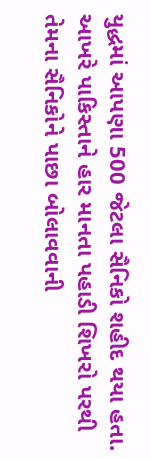યુદ્ધમાં આપણા 500 જેટલા સૈનિકો શહીદ થયા હતા. આખરે પાકિસ્‍તાને હાર માનતા પહાડી શિખરો પરથી તેમના સૈનિકોને પાછા બોલાવવાની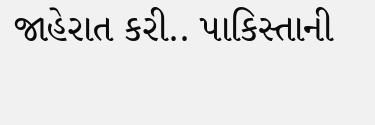જાહેરાત કરી.. પાકિસ્‍તાની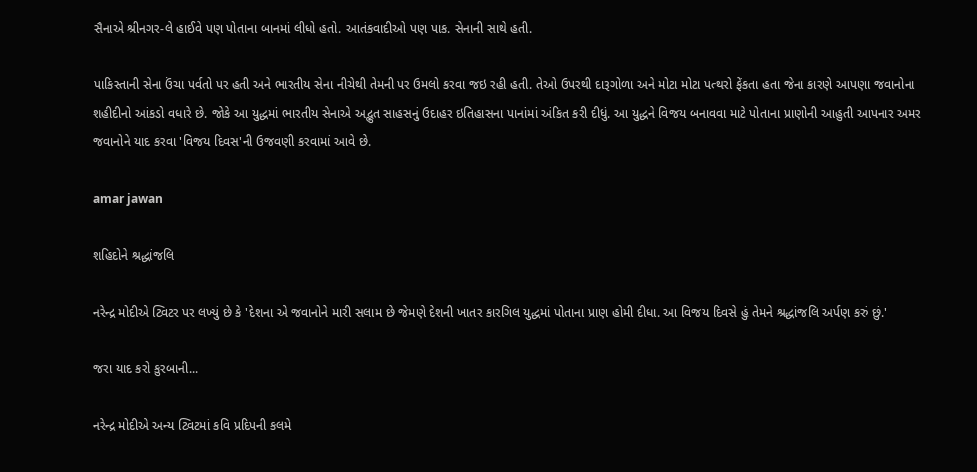સૈનાએ શ્રીનગર-લે હાઈવે પણ પોતાના બાનમાં લીધો હતો. આતંકવાદીઓ પણ પાક. સેનાની સાથે હતી.

પાકિસ્તાની સેના ઉંચા પર્વતો પર હતી અને ભારતીય સેના નીચેથી તેમની પર ઉમલો કરવા જઇ રહી હતી. તેઓ ઉપરથી દારૂગોળા અને મોટા મોટા પત્થરો ફેંકતા હતા જેના કારણે આપણા જવાનોના શહીદીનો આંકડો વધારે છે. જોકે આ યુદ્ધમાં ભારતીય સેનાએ અદ્ભુત સાહસનું ઉદાહર ઇતિહાસના પાનાંમાં અંકિત કરી દીધું. આ યુદ્ધને વિજય બનાવવા માટે પોતાના પ્રાણોની આહુતી આપનાર અમર જવાનોને યાદ કરવા 'વિજય દિવસ'ની ઉજવણી કરવામાં આવે છે.

amar jawan

શહિદોને શ્રદ્ધાંજલિ

નરેન્દ્ર મોદીએ ટ્વિટર પર લખ્યું છે કે 'દેશના એ જવાનોને મારી સલામ છે જેમણે દેશની ખાતર કારગિલ યુદ્ધમાં પોતાના પ્રાણ હોમી દીધા. આ વિજય દિવસે હું તેમને શ્રદ્ધાંજલિ અર્પણ કરું છું.'

જરા યાદ કરો કુરબાની...

નરેન્દ્ર મોદીએ અન્ય ટ્વિટમાં કવિ પ્રદિપની કલમે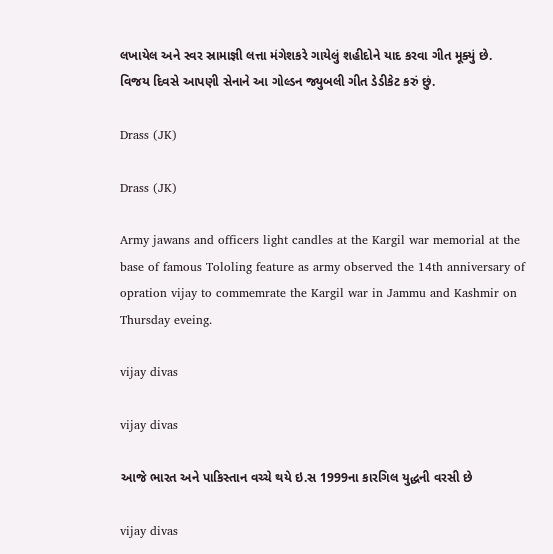લખાયેલ અને સ્વર સ્રામાજ્ઞી લત્તા મંગેશકરે ગાયેલું શહીદોને યાદ કરવા ગીત મૂક્યું છે. વિજય દિવસે આપણી સેનાને આ ગોલ્ડન જ્યુબલી ગીત ડેડીકેટ કરું છું.

Drass (JK)

Drass (JK)

Army jawans and officers light candles at the Kargil war memorial at the base of famous Tololing feature as army observed the 14th anniversary of opration vijay to commemrate the Kargil war in Jammu and Kashmir on Thursday eveing.

vijay divas

vijay divas

આજે ભારત અને પાકિસ્તાન વચ્ચે થયે ઇ.સ 1999ના કારગિલ યુદ્ધની વરસી છે

vijay divas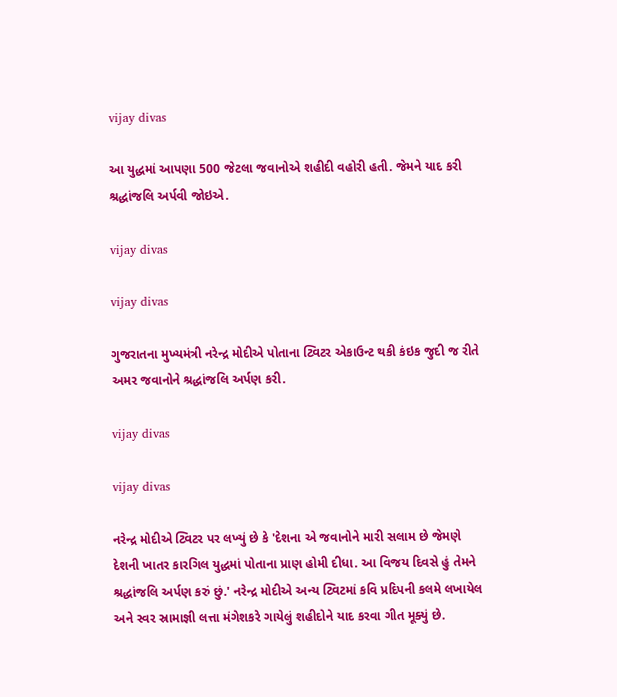vijay divas

આ યુદ્ધમાં આપણા 500 જેટલા જવાનોએ શહીદી વહોરી હતી. જેમને યાદ કરી શ્રદ્ધાંજલિ અર્પવી જોઇએ.

vijay divas

vijay divas

ગુજરાતના મુખ્યમંત્રી નરેન્દ્ર મોદીએ પોતાના ટ્વિટર એકાઉન્ટ થકી કંઇક જુદી જ રીતે અમર જવાનોને શ્રદ્ધાંજલિ અર્પણ કરી.

vijay divas

vijay divas

નરેન્દ્ર મોદીએ ટ્વિટર પર લખ્યું છે કે 'દેશના એ જવાનોને મારી સલામ છે જેમણે દેશની ખાતર કારગિલ યુદ્ધમાં પોતાના પ્રાણ હોમી દીધા. આ વિજય દિવસે હું તેમને શ્રદ્ધાંજલિ અર્પણ કરું છું.' નરેન્દ્ર મોદીએ અન્ય ટ્વિટમાં કવિ પ્રદિપની કલમે લખાયેલ અને સ્વર સ્રામાજ્ઞી લત્તા મંગેશકરે ગાયેલું શહીદોને યાદ કરવા ગીત મૂક્યું છે.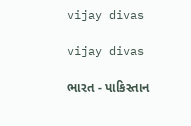vijay divas

vijay divas

ભારત - પાકિસ્‍તાન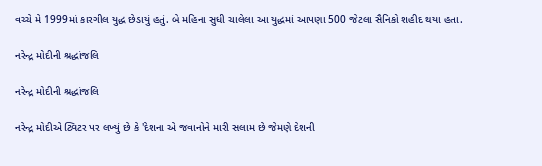વચ્‍ચે મે 1999માં કારગીલ યુદ્ધ છેડાયું હતું. બે મહિના સુધી ચાલેલા આ યુદ્ધમાં આપણા 500 જેટલા સૈનિકો શહીદ થયા હતા.

નરેન્દ્ર મોદીની શ્રદ્ધાંજલિ

નરેન્દ્ર મોદીની શ્રદ્ધાંજલિ

નરેન્દ્ર મોદીએ ટ્વિટર પર લખ્યું છે કે 'દેશના એ જવાનોને મારી સલામ છે જેમણે દેશની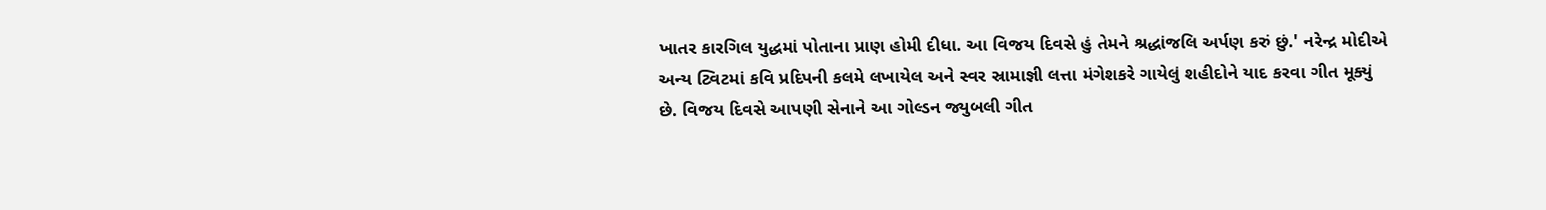ખાતર કારગિલ યુદ્ધમાં પોતાના પ્રાણ હોમી દીધા. આ વિજય દિવસે હું તેમને શ્રદ્ધાંજલિ અર્પણ કરું છું.' નરેન્દ્ર મોદીએ અન્ય ટ્વિટમાં કવિ પ્રદિપની કલમે લખાયેલ અને સ્વર સ્રામાજ્ઞી લત્તા મંગેશકરે ગાયેલું શહીદોને યાદ કરવા ગીત મૂક્યું છે. વિજય દિવસે આપણી સેનાને આ ગોલ્ડન જ્યુબલી ગીત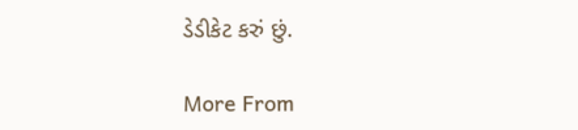ડેડીકેટ કરું છું.

More From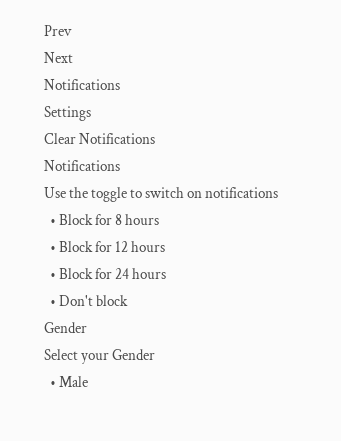Prev
Next
Notifications
Settings
Clear Notifications
Notifications
Use the toggle to switch on notifications
  • Block for 8 hours
  • Block for 12 hours
  • Block for 24 hours
  • Don't block
Gender
Select your Gender
  • Male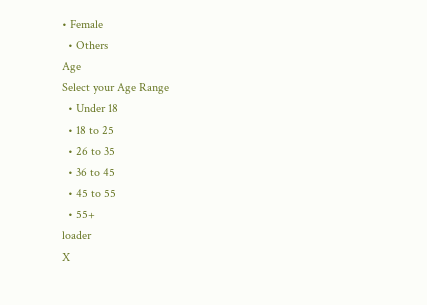• Female
  • Others
Age
Select your Age Range
  • Under 18
  • 18 to 25
  • 26 to 35
  • 36 to 45
  • 45 to 55
  • 55+
loader
X